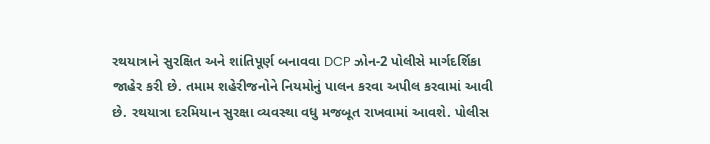રથયાત્રાને સુરક્ષિત અને શાંતિપૂર્ણ બનાવવા DCP ઝોન-2 પોલીસે માર્ગદર્શિકા જાહેર કરી છે. તમામ શહેરીજનોને નિયમોનું પાલન કરવા અપીલ કરવામાં આવી છે. રથયાત્રા દરમિયાન સુરક્ષા વ્યવસ્થા વધુ મજબૂત રાખવામાં આવશે. પોલીસ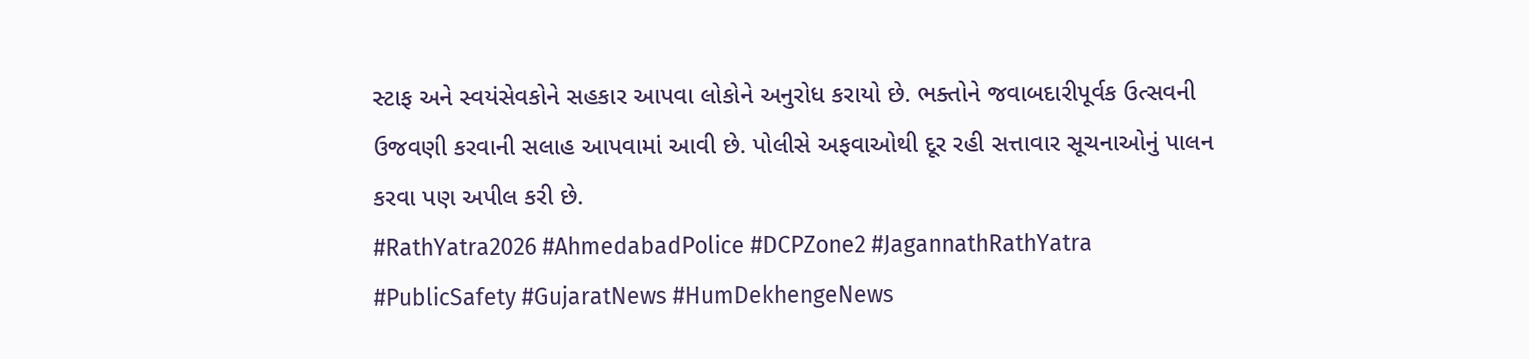સ્ટાફ અને સ્વયંસેવકોને સહકાર આપવા લોકોને અનુરોધ કરાયો છે. ભક્તોને જવાબદારીપૂર્વક ઉત્સવની ઉજવણી કરવાની સલાહ આપવામાં આવી છે. પોલીસે અફવાઓથી દૂર રહી સત્તાવાર સૂચનાઓનું પાલન કરવા પણ અપીલ કરી છે.
#RathYatra2026 #AhmedabadPolice #DCPZone2 #JagannathRathYatra #PublicSafety #GujaratNews #HumDekhengeNews